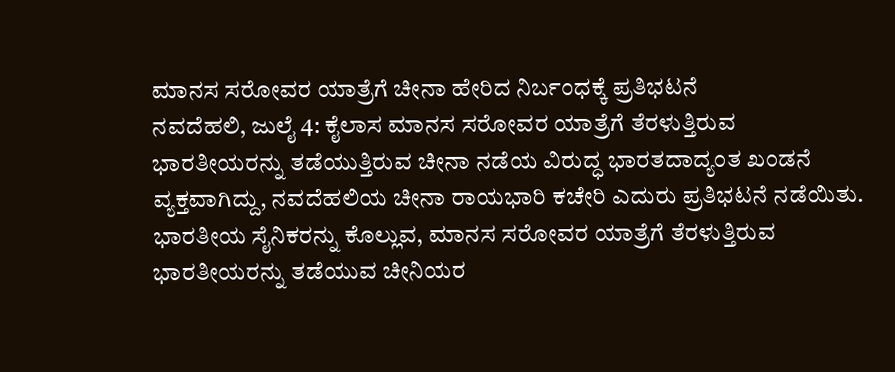ಮಾನಸ ಸರೋವರ ಯಾತ್ರೆಗೆ ಚೀನಾ ಹೇರಿದ ನಿರ್ಬಂಧಕ್ಕೆ ಪ್ರತಿಭಟನೆ
ನವದೆಹಲಿ, ಜುಲೈ 4: ಕೈಲಾಸ ಮಾನಸ ಸರೋವರ ಯಾತ್ರೆಗೆ ತೆರಳುತ್ತಿರುವ ಭಾರತೀಯರನ್ನು ತಡೆಯುತ್ತಿರುವ ಚೀನಾ ನಡೆಯ ವಿರುದ್ಧ ಭಾರತದಾದ್ಯಂತ ಖಂಡನೆ ವ್ಯಕ್ತವಾಗಿದ್ದು, ನವದೆಹಲಿಯ ಚೀನಾ ರಾಯಭಾರಿ ಕಚೇರಿ ಎದುರು ಪ್ರತಿಭಟನೆ ನಡೆಯಿತು.
ಭಾರತೀಯ ಸೈನಿಕರನ್ನು ಕೊಲ್ಲುವ, ಮಾನಸ ಸರೋವರ ಯಾತ್ರೆಗೆ ತೆರಳುತ್ತಿರುವ ಭಾರತೀಯರನ್ನು ತಡೆಯುವ ಚೀನಿಯರ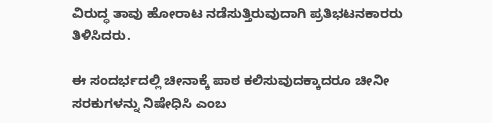ವಿರುದ್ಧ ತಾವು ಹೋರಾಟ ನಡೆಸುತ್ತಿರುವುದಾಗಿ ಪ್ರತಿಭಟನಕಾರರು ತಿಳಿಸಿದರು.

ಈ ಸಂದರ್ಭದಲ್ಲಿ ಚೀನಾಕ್ಕೆ ಪಾಠ ಕಲಿಸುವುದಕ್ಕಾದರೂ ಚೀನೀ ಸರಕುಗಳನ್ನು ನಿಷೇಧಿಸಿ ಎಂಬ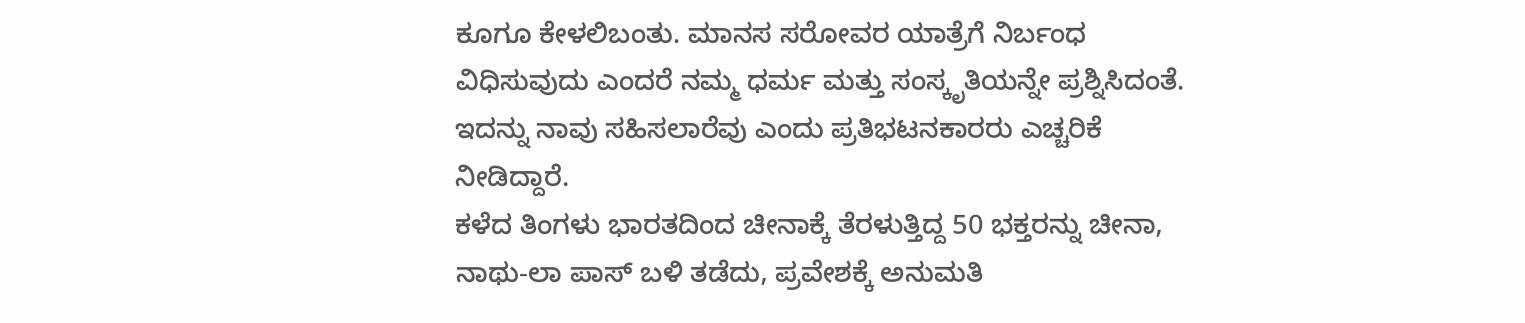ಕೂಗೂ ಕೇಳಲಿಬಂತು. ಮಾನಸ ಸರೋವರ ಯಾತ್ರೆಗೆ ನಿರ್ಬಂಧ ವಿಧಿಸುವುದು ಎಂದರೆ ನಮ್ಮ ಧರ್ಮ ಮತ್ತು ಸಂಸ್ಕೃತಿಯನ್ನೇ ಪ್ರಶ್ನಿಸಿದಂತೆ. ಇದನ್ನು ನಾವು ಸಹಿಸಲಾರೆವು ಎಂದು ಪ್ರತಿಭಟನಕಾರರು ಎಚ್ಚರಿಕೆ ನೀಡಿದ್ದಾರೆ.
ಕಳೆದ ತಿಂಗಳು ಭಾರತದಿಂದ ಚೀನಾಕ್ಕೆ ತೆರಳುತ್ತಿದ್ದ 50 ಭಕ್ತರನ್ನು ಚೀನಾ, ನಾಥು-ಲಾ ಪಾಸ್ ಬಳಿ ತಡೆದು, ಪ್ರವೇಶಕ್ಕೆ ಅನುಮತಿ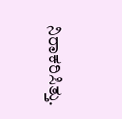ನಿರಾಕರಿಸಿತ್ತು.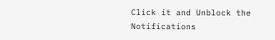Click it and Unblock the Notifications